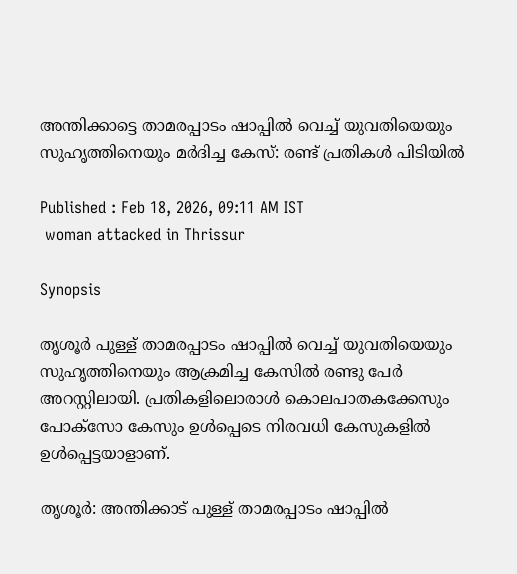അന്തിക്കാട്ടെ താമരപ്പാടം ഷാപ്പില്‍ വെച്ച് യുവതിയെയും സുഹൃത്തിനെയും മർദിച്ച കേസ്: രണ്ട് പ്രതികൾ പിടിയിൽ

Published : Feb 18, 2026, 09:11 AM IST
 woman attacked in Thrissur

Synopsis

തൃശൂര്‍ പുള്ള് താമരപ്പാടം ഷാപ്പില്‍ വെച്ച് യുവതിയെയും സുഹൃത്തിനെയും ആക്രമിച്ച കേസില്‍ രണ്ടു പേര്‍ അറസ്റ്റിലായി. പ്രതികളിലൊരാള്‍ കൊലപാതകക്കേസും പോക്‌സോ കേസും ഉള്‍പ്പെടെ നിരവധി കേസുകളില്‍ ഉള്‍പ്പെട്ടയാളാണ്.

തൃശൂര്‍: അന്തിക്കാട് പുള്ള് താമരപ്പാടം ഷാപ്പില്‍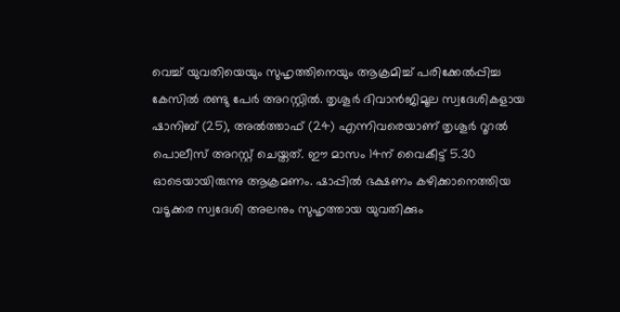വെച്ച് യുവതിയെയും സുഹൃത്തിനെയും ആക്രമിച്ച് പരിക്കേല്‍പ്പിച്ച കേസില്‍ രണ്ടു പേര്‍ അറസ്റ്റില്‍. തൃശൂര്‍ ദിവാന്‍ജിമൂല സ്വദേശികളായ ഷാനിബ് (25), അല്‍ത്താഫ് (24) എന്നിവരെയാണ് തൃശൂര്‍ റൂറല്‍ പൊലീസ് അറസ്റ്റ് ചെയ്തത്. ഈ മാസം 14ന് വൈകീട്ട് 5.30 ഓടെയായിരുന്നു ആക്രമണം. ഷാപ്പില്‍ ഭക്ഷണം കഴിക്കാനെത്തിയ വടൂക്കര സ്വദേശി അലനും സുഹൃത്തായ യുവതിക്കും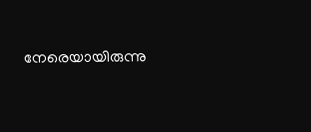നേരെയായിരുന്നു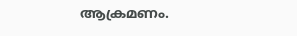ആക്രമണം.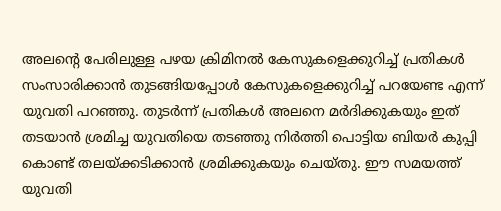അലന്റെ പേരിലുള്ള പഴയ ക്രിമിനല്‍ കേസുകളെക്കുറിച്ച് പ്രതികള്‍ സംസാരിക്കാന്‍ തുടങ്ങിയപ്പോള്‍ കേസുകളെക്കുറിച്ച് പറയേണ്ട എന്ന് യുവതി പറഞ്ഞു. തുടർന്ന് പ്രതികള്‍ അലനെ മര്‍ദിക്കുകയും ഇത് തടയാന്‍ ശ്രമിച്ച യുവതിയെ തടഞ്ഞു നിര്‍ത്തി പൊട്ടിയ ബിയര്‍ കുപ്പി കൊണ്ട് തലയ്ക്കടിക്കാന്‍ ശ്രമിക്കുകയും ചെയ്തു. ഈ സമയത്ത് യുവതി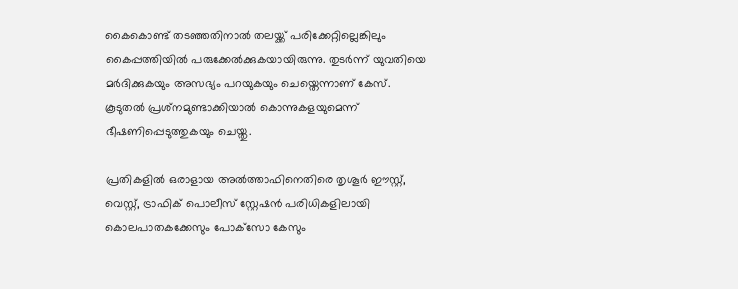കൈകൊണ്ട് തടഞ്ഞതിനാല്‍ തലയ്ക്ക് പരിക്കേറ്റില്ലെങ്കിലും കൈപ്പത്തിയിൽ പരുക്കേല്‍ക്കുകയായിരുന്നു. തുടര്‍ന്ന് യുവതിയെ മര്‍ദിക്കുകയും അസഭ്യം പറയുകയും ചെയ്തെന്നാണ് കേസ്. കൂടുതല്‍ പ്രശ്‌നമുണ്ടാക്കിയാല്‍ കൊന്നുകളയുമെന്ന് ഭീഷണിപ്പെടുത്തുകയും ചെയ്തു.

പ്രതികളിൽ ഒരാളായ അല്‍ത്താഫിനെതിരെ തൃശൂര്‍ ഈസ്റ്റ്, വെസ്റ്റ്, ട്രാഫിക് പൊലീസ് സ്റ്റേഷന്‍ പരിധികളിലായി കൊലപാതകക്കേസും പോക്‌സോ കേസും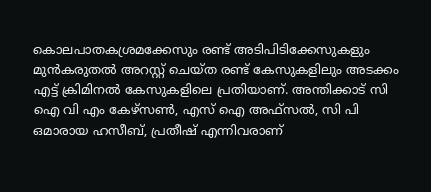കൊലപാതകശ്രമക്കേസും രണ്ട് അടിപിടിക്കേസുകളും  മുന്‍കരുതല്‍ അറസ്റ്റ് ചെയ്ത രണ്ട് കേസുകളിലും അടക്കം എട്ട് ക്രിമിനല്‍ കേസുകളിലെ പ്രതിയാണ്. അന്തിക്കാട് സി ഐ വി എം കേഴ്‌സണ്‍, എസ് ഐ അഫ്‌സല്‍, സി പി ഒമാരായ ഹസീബ്, പ്രതീഷ് എന്നിവരാണ്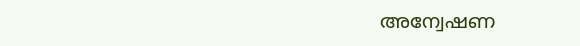അന്വേഷണ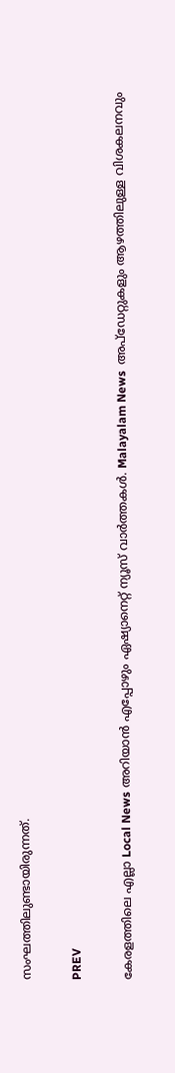സംഘത്തിലുണ്ടായിരുന്നത്.

PREV

കേരളത്തിലെ എല്ലാ Local News അറിയാൻ എപ്പോഴും ഏഷ്യാനെറ്റ് ന്യൂസ് വാർത്തകൾ. Malayalam News  അപ്‌ഡേറ്റുകളും ആഴത്തിലുള്ള വിശകലനവും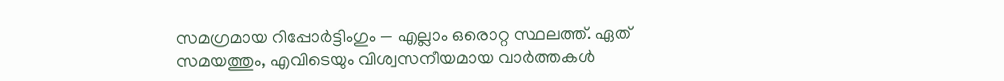സമഗ്രമായ റിപ്പോർട്ടിംഗും — എല്ലാം ഒരൊറ്റ സ്ഥലത്ത്. ഏത് സമയത്തും, എവിടെയും വിശ്വസനീയമായ വാർത്തകൾ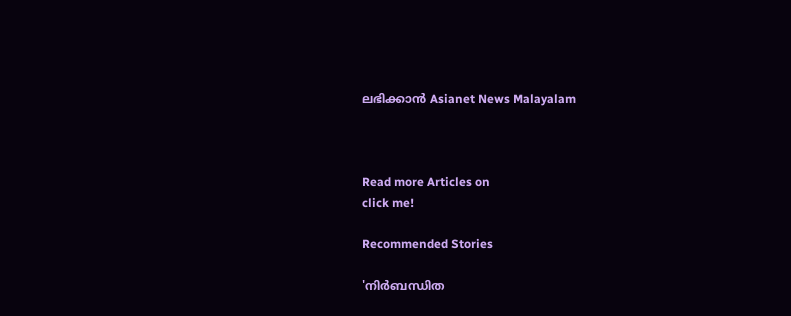ലഭിക്കാൻ Asianet News Malayalam



Read more Articles on
click me!

Recommended Stories

'നിർബന്ധിത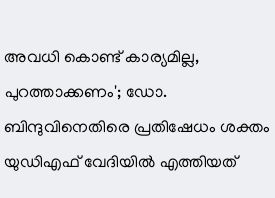അവധി കൊണ്ട് കാര്യമില്ല, പുറത്താക്കണം'; ഡോ. ബിന്ദുവിനെതിരെ പ്രതിഷേധം ശക്തം
യുഡിഎഫ് വേദിയിൽ എത്തിയത്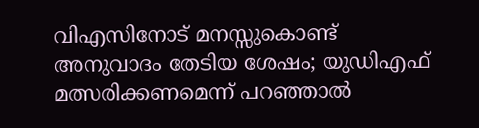വിഎസിനോട് മനസ്സുകൊണ്ട് അനുവാദം തേടിയ ശേഷം; യുഡിഎഫ് മത്സരിക്കണമെന്ന് പറഞ്ഞാൽ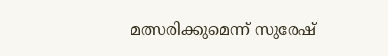മത്സരിക്കുമെന്ന് സുരേഷ്